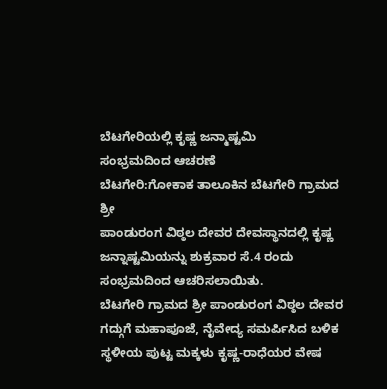ಬೆಟಗೇರಿಯಲ್ಲಿ ಕೃಷ್ಣ ಜನ್ಮಾಷ್ಟಮಿ
ಸಂಭ್ರಮದಿಂದ ಆಚರಣೆ
ಬೆಟಗೇರಿ:ಗೋಕಾಕ ತಾಲೂಕಿನ ಬೆಟಗೇರಿ ಗ್ರಾಮದ ಶ್ರೀ
ಪಾಂಡುರಂಗ ವಿಠ್ಠಲ ದೇವರ ದೇವಸ್ಥಾನದಲ್ಲಿ ಕೃಷ್ಣ ಜನ್ನಾಷ್ಟಮಿಯನ್ನು ಶುಕ್ರವಾರ ಸೆ.4 ರಂದು ಸಂಭ್ರಮದಿಂದ ಆಚರಿಸಲಾಯಿತು.
ಬೆಟಗೇರಿ ಗ್ರಾಮದ ಶ್ರೀ ಪಾಂಡುರಂಗ ವಿಠ್ಠಲ ದೇವರ
ಗದ್ಗುಗೆ ಮಹಾಪೂಜೆ, ನೈವೇದ್ಯ ಸಮರ್ಪಿಸಿದ ಬಳಿಕ ಸ್ಥಳೀಯ ಪುಟ್ಟ ಮಕ್ಕಳು ಕೃಷ್ಣ-ರಾಧೆಯರ ವೇಷ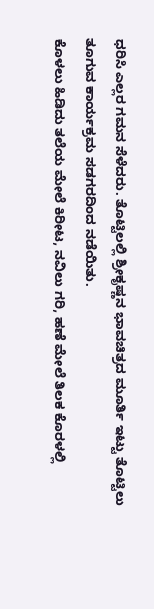ಧರಿಸಿ ಎಲ್ಲರ ಗಮನ ಸೆಳೆದರು. ತೊಟ್ಟಿಲಲ್ಲಿ ಶ್ರೀಕೃಷ್ಣನ ಭಾವಚಿತ್ರದ ಮೂರ್ತಿ ಇಟ್ಟು ತೊಟ್ಟಿಲು ತೂಗುವ ಕಾರ್ಯಕ್ರಮ ಸಡಗರದಿಂದ ನಡೆಯಿತು.
ಕೊಳಲು ಹಿಡಿದು ತಲೆಯ ಮೇಲೆ ಕಿರೀಟ, ನವಿಲು ಗರಿ, ಹಣೆ ಮೇಲೆ ತಿಲಕ ಕೊರಳಲ್ಲಿ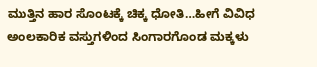ಮುತ್ತಿನ ಹಾರ ಸೊಂಟಕ್ಕೆ ಚಿಕ್ಕ ಧೋತಿ…ಹೀಗೆ ವಿವಿಧ ಅಂಲಕಾರಿಕ ವಸ್ತುಗಳಿಂದ ಸಿಂಗಾರಗೊಂಡ ಮಕ್ಕಳು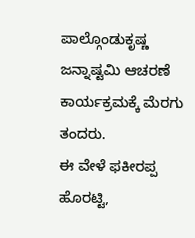ಪಾಲ್ಗೊಂಡುಕೃಷ್ಣ ಜನ್ನಾಷ್ಟಮಿ ಆಚರಣೆ ಕಾರ್ಯಕ್ರಮಕ್ಕೆ ಮೆರಗು ತಂದರು.
ಈ ವೇಳೆ ಫಕೀರಪ್ಪ ಹೊರಟ್ಟಿ,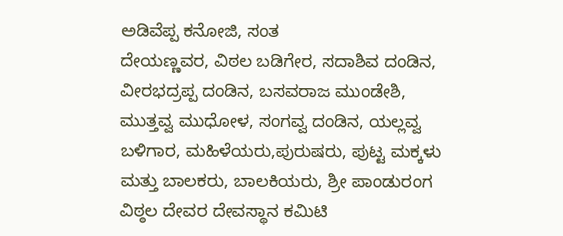ಅಡಿವೆಪ್ಪ ಕನೋಜಿ, ಸಂತ
ದೇಯಣ್ಣವರ, ವಿಠಲ ಬಡಿಗೇರ, ಸದಾಶಿವ ದಂಡಿನ, ವೀರಭದ್ರಪ್ಪ ದಂಡಿನ, ಬಸವರಾಜ ಮುಂಡೇಶಿ, ಮುತ್ತವ್ವ ಮುಧೋಳ, ಸಂಗವ್ವ ದಂಡಿನ, ಯಲ್ಲವ್ವ ಬಳಿಗಾರ, ಮಹಿಳೆಯರು,ಪುರುಷರು, ಪುಟ್ಟ ಮಕ್ಕಳು ಮತ್ತು ಬಾಲಕರು, ಬಾಲಕಿಯರು, ಶ್ರೀ ಪಾಂಡುರಂಗ ವಿಠ್ಠಲ ದೇವರ ದೇವಸ್ಥಾನ ಕಮಿಟಿ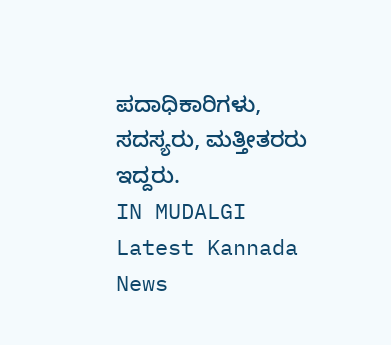ಪದಾಧಿಕಾರಿಗಳು, ಸದಸ್ಯರು, ಮತ್ತೀತರರು ಇದ್ದರು.
IN MUDALGI Latest Kannada News